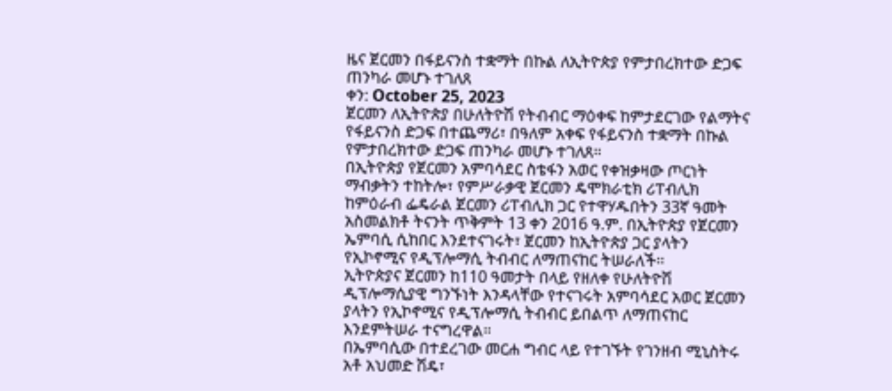ዜና ጀርመን በፋይናንስ ተቋማት በኩል ለኢትዮጵያ የምታበረክተው ድጋፍ ጠንካራ መሆኑ ተገለጸ
ቀን: October 25, 2023
ጀርመን ለኢትዮጵያ በሁለትዮሽ የትብብር ማዕቀፍ ከምታደርገው የልማትና የፋይናንስ ድጋፍ በተጨማሪ፣ በዓለም አቀፍ የፋይናንስ ተቋማት በኩል የምታበረክተው ድጋፍ ጠንካራ መሆኑ ተገለጸ።
በኢትዮጵያ የጀርመን አምባሳደር ስቴፋን አወር የቀዝቃዛው ጦርነት ማብቃትን ተከትሎ፣ የምሥራቃዊ ጀርመን ዴሞክራቲክ ሪፐብሊክ ከምዕራብ ፌዴራል ጀርመን ሪፐብሊክ ጋር የተዋሃዱበትን 33ኛ ዓመት አስመልክቶ ትናንት ጥቅምት 13 ቀን 2016 ዓ.ም. በኢትዮጵያ የጀርመን ኤምባሲ ሲከበር እንደተናገሩት፣ ጀርመን ከኢትዮጵያ ጋር ያላትን የኢኮኖሚና የዲፕሎማሲ ትብብር ለማጠናከር ትሠራለች፡፡
ኢትዮጵያና ጀርመን ከ110 ዓመታት በላይ የዘለቀ የሁለትዮሽ ዲፕሎማሲያዊ ግንኙነት እንዳላቸው የተናገሩት አምባሳደር አወር ጀርመን ያላትን የኢኮኖሚና የዲፕሎማሲ ትብብር ይበልጥ ለማጠናከር እንደምትሠራ ተናግረዋል።
በኤምባሲው በተደረገው መርሐ ግብር ላይ የተገኙት የገንዘብ ሚኒስትሩ አቶ አህመድ ሽዴ፣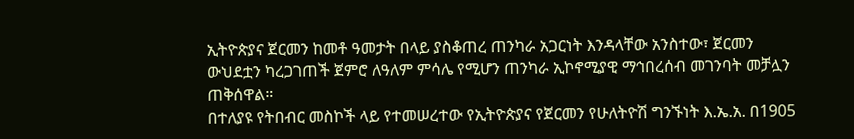ኢትዮጵያና ጀርመን ከመቶ ዓመታት በላይ ያስቆጠረ ጠንካራ አጋርነት እንዳላቸው አንስተው፣ ጀርመን ውህደቷን ካረጋገጠች ጀምሮ ለዓለም ምሳሌ የሚሆን ጠንካራ ኢኮኖሚያዊ ማኅበረሰብ መገንባት መቻሏን ጠቅሰዋል።
በተለያዩ የትበብር መስኮች ላይ የተመሠረተው የኢትዮጵያና የጀርመን የሁለትዮሽ ግንኙነት እ.ኤ.አ. በ1905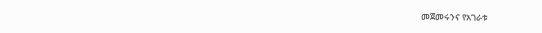መጀመሩንና የአገራቱ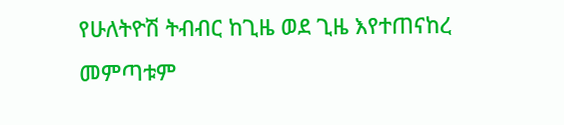የሁለትዮሽ ትብብር ከጊዜ ወደ ጊዜ እየተጠናከረ መምጣቱም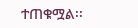ተጠቁሟል፡፡